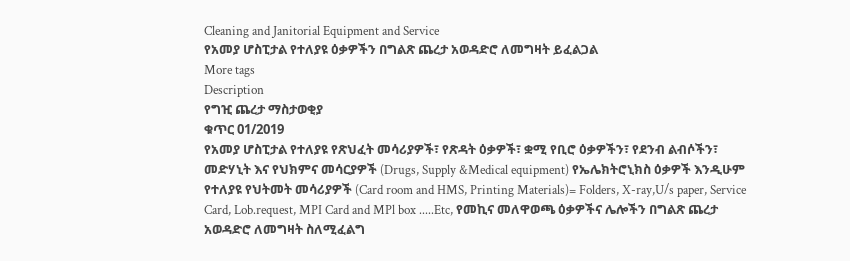Cleaning and Janitorial Equipment and Service
የአመያ ሆስፒታል የተለያዩ ዕቃዎችን በግልጽ ጨረታ አወዳድሮ ለመግዛት ይፈልጋል
More tags
Description
የግዢ ጨረታ ማስታወቂያ
ቁጥር 01/2019
የአመያ ሆስፒታል የተለያዩ የጽህፈት መሳሪያዎች፣ የጽዳት ዕቃዎች፣ ቋሚ የቢሮ ዕቃዎችን፣ የደንብ ልብሶችን፣ መድሃኒት እና የህክምና መሳርያዎች (Drugs, Supply &Medical equipment) የኤሌክትሮኒክስ ዕቃዎች እንዲሁም የተለያዩ የህትመት መሳሪያዎች (Card room and HMS, Printing Materials)= Folders, X-ray,U/s paper, Service Card, Lob.request, MPI Card and MPl box .....Etc, የመኪና መለዋወጫ ዕቃዎችና ሌሎችን በግልጽ ጨረታ አወዳድሮ ለመግዛት ስለሚፈልግ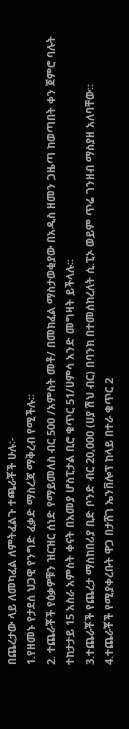በጨረታው ላይ ለመካፈል ለምትፈልጉ ተጫራቾች ሁሉ፡-
1.የዘመኑ የታደሰ ህጋዊ የንግድ ፈቃድ ማስረጃ ማቅረብ የሚችሉ፡፡
2. ተጨራቾች የዕቃዎቹን ዝርዝር ሰነድ የማይመለስ ብር 500 /አምስት መቶ/ በመክፈል ማስታወቂያው በአዲስ ዘመን ጋዜጣ ከወጣበት ቀን ጀምሮ ባሉት ተከታታይ 15 አስራ አምስት ቀናት በአመያ ሆስፒታል ቢሮ ቁጥር 51/ሀምሳ አንድ መግዛት ይችላሉ፡፡
3.ተጨራቾች የጨረታ ማስከበሪያ ቢድ ቦንድ ብር 20,000 (ሀያ ሽህ ብር) በባንክ በተመሰከረለት ሲ.ፒኦ ወይም ጥሬ ገንዘብ ማስያዘ አለባቸው።
4.ተጨራቾች የሚያቀረቡት ዋጋ በታሸገ ኤንቨሎፕ ከላይ በተራ ቁጥር 2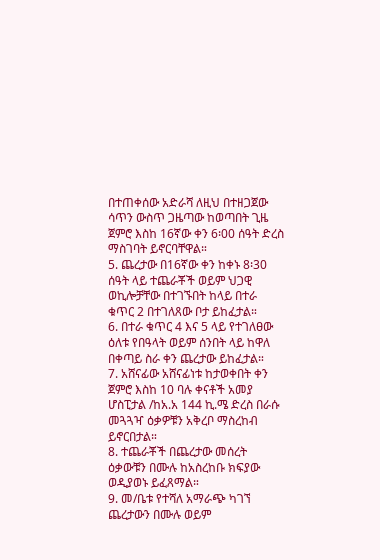በተጠቀሰው አድራሻ ለዚህ በተዘጋጀው ሳጥን ውስጥ ጋዜጣው ከወጣበት ጊዜ ጀምሮ እስከ 16ኛው ቀን 6፡00 ሰዓት ድረስ ማስገባት ይኖርባቸዋል።
5. ጨረታው በ16ኛው ቀን ከቀኑ 8፡30 ሰዓት ላይ ተጨራቾች ወይም ህጋዊ ወኪሎቻቸው በተገኙበት ከላይ በተራ ቁጥር 2 በተገለጸው ቦታ ይከፈታል።
6. በተራ ቁጥር 4 እና 5 ላይ የተገለፀው ዕለቱ የበዓላት ወይም ሰንበት ላይ ከዋለ በቀጣይ ስራ ቀን ጨረታው ይከፈታል።
7. አሸናፊው አሸናፊነቱ ከታወቀበት ቀን ጀምሮ እስከ 10 ባሉ ቀናቶች አመያ ሆስፒታል /ከአ.አ 144 ኪ.ሜ ድረስ በራሱ መጓጓዣ ዕቃዎቹን አቅረቦ ማስረከብ ይኖርበታል።
8. ተጨራቾች በጨረታው መሰረት ዕቃውቹን በሙሉ ከአስረከቡ ክፍያው ወዲያወኑ ይፈጸማል።
9. መ/ቤቱ የተሻለ አማራጭ ካገኘ ጨረታውን በሙሉ ወይም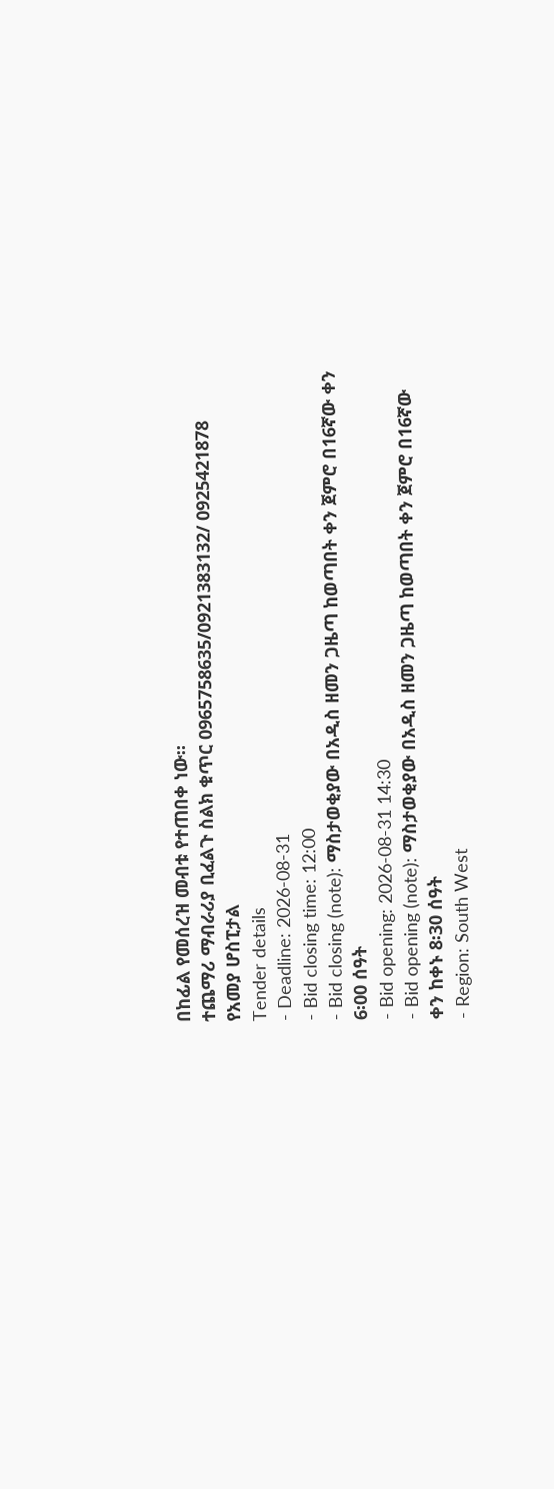በከፊል የመሰረዝ መብቱ የተጠበቀ ነው።
ተጨማሪ ማብራሪያ ቢፈልጉ ስልክ ቁጥር 0965758635/0921383132/ 0925421878
የአመያ ሆስፒታል
Tender details
- Deadline: 2026-08-31
- Bid closing time: 12:00
- Bid closing (note): ማስታወቂያው በአዲስ ዘመን ጋዜጣ ከወጣበት ቀን ጀምሮ በ16ኛው ቀን 6፡00 ሰዓት
- Bid opening: 2026-08-31 14:30
- Bid opening (note): ማስታወቂያው በአዲስ ዘመን ጋዜጣ ከወጣበት ቀን ጀምሮ በ16ኛው ቀን ከቀኑ 8፡30 ሰዓት
- Region: South West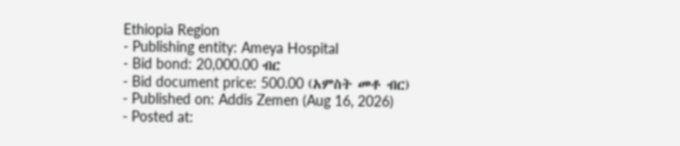Ethiopia Region
- Publishing entity: Ameya Hospital
- Bid bond: 20,000.00 ብር
- Bid document price: 500.00 (አምስት መቶ ብር)
- Published on: Addis Zemen (Aug 16, 2026)
- Posted at: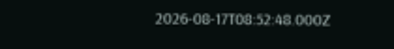2026-08-17T08:52:48.000Z